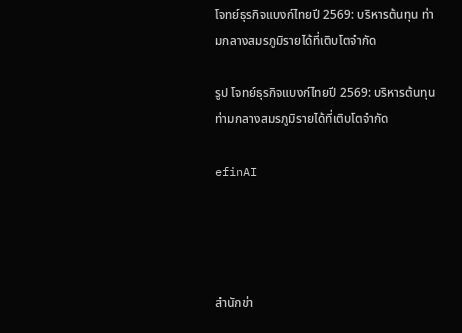โจทย์ธุรกิจแบงก์ไทยปี 2569: บริหารต้นทุน ท่ามกลางสมรภูมิรายได้ที่เติบโตจำกัด

รูป โจทย์ธุรกิจแบงก์ไทยปี 2569: บริหารต้นทุน ท่ามกลางสมรภูมิรายได้ที่เติบโตจำกัด

efinAI




สำนักข่า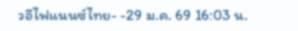วอีไฟแนนซ์ไทย- -29 ม.ค. 69 16:03 น.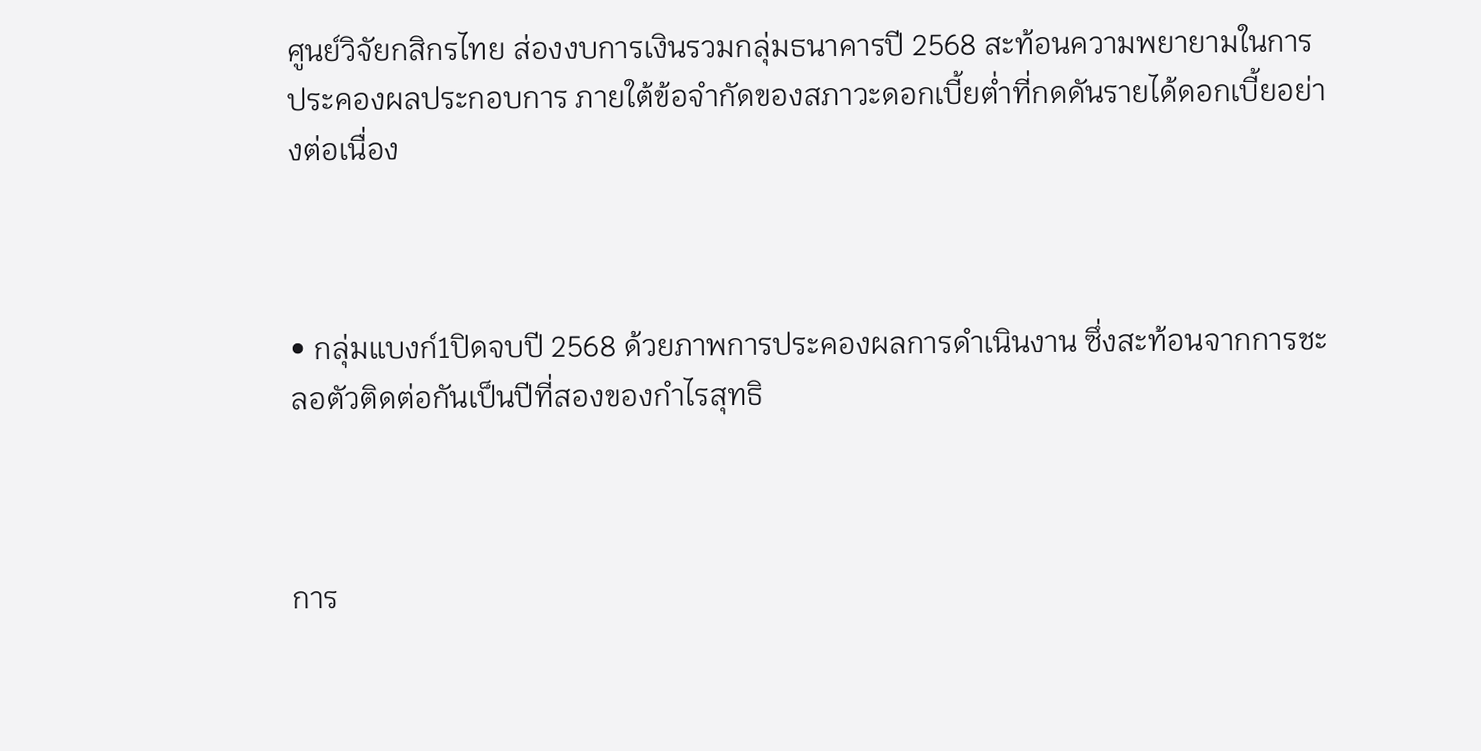ศูนย์วิจัยกสิกรไทย ส่องงบการเงินรวมกลุ่มธนาคารปี 2568 สะท้อนความพยายามในการประคองผลประกอบการ ภายใต้ข้อจำกัดของสภาวะดอกเบี้ยต่ำที่กดดันรายได้ดอกเบี้ยอย่างต่อเนื่อง



• กลุ่มแบงก์1ปิดจบปี 2568 ด้วยภาพการประคองผลการดำเนินงาน ซึ่งสะท้อนจากการชะลอตัวติดต่อกันเป็นปีที่สองของกำไรสุทธิ



การ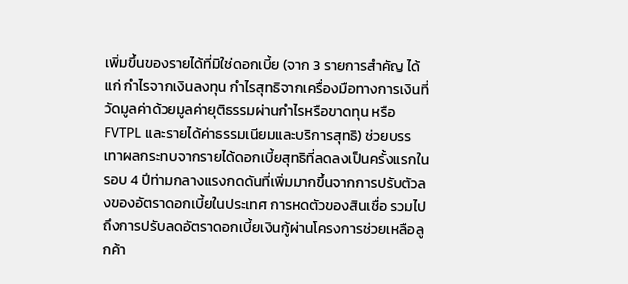เพิ่มขึ้นของรายได้ที่มิใช่ดอกเบี้ย (จาก 3 รายการสำคัญ ได้แก่ กำไรจากเงินลงทุน กำไรสุทธิจากเครื่องมือทางการเงินที่วัดมูลค่าด้วยมูลค่ายุติธรรมผ่านกำไรหรือขาดทุน หรือ FVTPL และรายได้ค่าธรรมเนียมและบริการสุทธิ) ช่วยบรรเทาผลกระทบจากรายได้ดอกเบี้ยสุทธิที่ลดลงเป็นครั้งแรกในรอบ 4 ปีท่ามกลางแรงกดดันที่เพิ่มมากขึ้นจากการปรับตัวลงของอัตราดอกเบี้ยในประเทศ การหดตัวของสินเชื่อ รวมไปถึงการปรับลดอัตราดอกเบี้ยเงินกู้ผ่านโครงการช่วยเหลือลูกค้า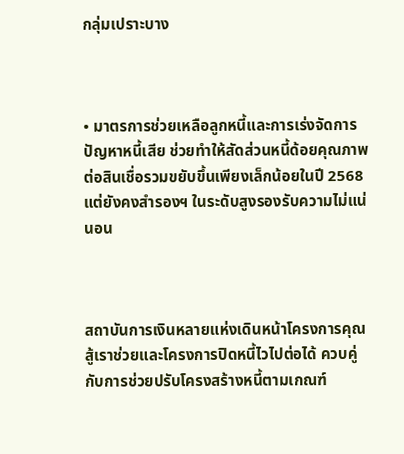กลุ่มเปราะบาง



• มาตรการช่วยเหลือลูกหนี้และการเร่งจัดการปัญหาหนี้เสีย ช่วยทำให้สัดส่วนหนี้ด้อยคุณภาพต่อสินเชื่อรวมขยับขึ้นเพียงเล็กน้อยในปี 2568 แต่ยังคงสำรองฯ ในระดับสูงรองรับความไม่แน่นอน



สถาบันการเงินหลายแห่งเดินหน้าโครงการคุณสู้เราช่วยและโครงการปิดหนี้ไวไปต่อได้ ควบคู่กับการช่วยปรับโครงสร้างหนี้ตามเกณฑ์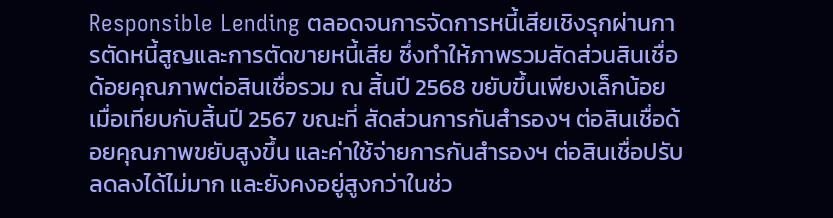Responsible Lending ตลอดจนการจัดการหนี้เสียเชิงรุกผ่านการตัดหนี้สูญและการตัดขายหนี้เสีย ซึ่งทำให้ภาพรวมสัดส่วนสินเชื่อด้อยคุณภาพต่อสินเชื่อรวม ณ สิ้นปี 2568 ขยับขึ้นเพียงเล็กน้อยเมื่อเทียบกับสิ้นปี 2567 ขณะที่ สัดส่วนการกันสำรองฯ ต่อสินเชื่อด้อยคุณภาพขยับสูงขึ้น และค่าใช้จ่ายการกันสำรองฯ ต่อสินเชื่อปรับลดลงได้ไม่มาก และยังคงอยู่สูงกว่าในช่ว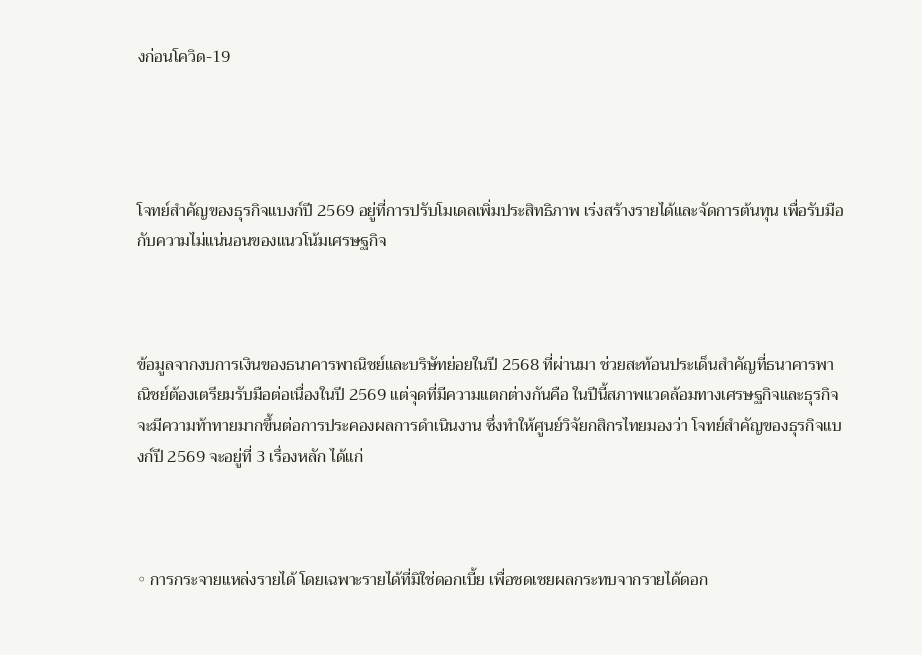งก่อนโควิด-19




โจทย์สำคัญของธุรกิจแบงก์ปี 2569 อยู่ที่การปรับโมเดลเพิ่มประสิทธิภาพ เร่งสร้างรายได้และจัดการต้นทุน เพื่อรับมือกับความไม่แน่นอนของแนวโน้มเศรษฐกิจ



ข้อมูลจากงบการเงินของธนาคารพาณิชย์และบริษัทย่อยในปี 2568 ที่ผ่านมา ช่วยสะท้อนประเด็นสำคัญที่ธนาคารพาณิชย์ต้องเตรียมรับมือต่อเนื่องในปี 2569 แต่จุดที่มีความแตกต่างกันคือ ในปีนี้สภาพแวดล้อมทางเศรษฐกิจและธุรกิจจะมีความท้าทายมากขึ้นต่อการประคองผลการดำเนินงาน ซึ่งทำให้ศูนย์วิจัยกสิกรไทยมองว่า โจทย์สำคัญของธุรกิจแบงก์ปี 2569 จะอยู่ที่ 3 เรื่องหลัก ได้แก่



◦ การกระจายแหล่งรายได้ โดยเฉพาะรายได้ที่มิใช่ดอกเบี้ย เพื่อชดเชยผลกระทบจากรายได้ดอก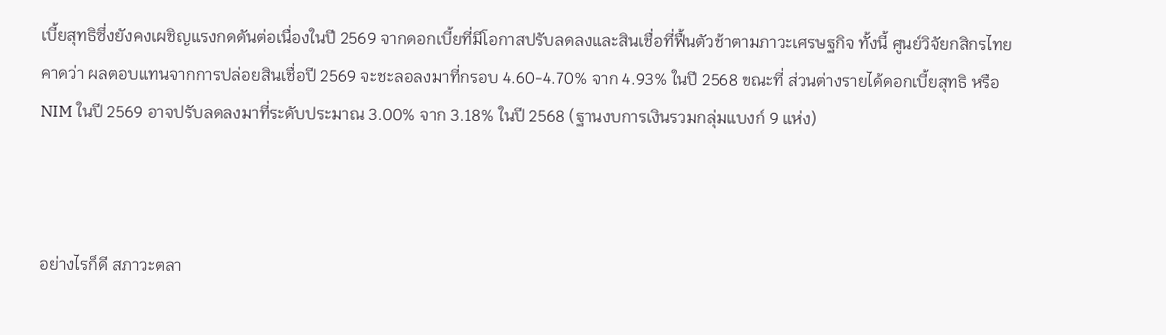เบี้ยสุทธิซึ่งยังคงเผชิญแรงกดดันต่อเนื่องในปี 2569 จากดอกเบี้ยที่มีโอกาสปรับลดลงและสินเชื่อที่ฟื้นตัวช้าตามภาวะเศรษฐกิจ ทั้งนี้ ศูนย์วิจัยกสิกรไทยคาดว่า ผลตอบแทนจากการปล่อยสินเชื่อปี 2569 จะชะลอลงมาที่กรอบ 4.60-4.70% จาก 4.93% ในปี 2568 ขณะที่ ส่วนต่างรายได้ดอกเบี้ยสุทธิ หรือ NIM ในปี 2569 อาจปรับลดลงมาที่ระดับประมาณ 3.00% จาก 3.18% ในปี 2568 (ฐานงบการเงินรวมกลุ่มแบงก์ 9 แห่ง)



อย่างไรก็ดี สภาวะตลา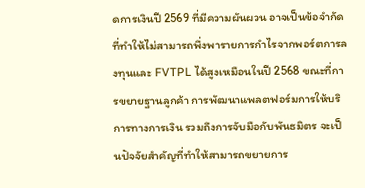ดการเงินปี 2569 ที่มีความผันผวน อาจเป็นข้อจำกัดที่ทำให้ไม่สามารถพึ่งพารายการกำไรจากพอร์ตการลงทุนและ FVTPL ได้สูงเหมือนในปี 2568 ขณะที่การขยายฐานลูกค้า การพัฒนาแพลตฟอร์มการให้บริการทางการเงิน รวมถึงการจับมือกับพันธมิตร จะเป็นปัจจัยสำคัญที่ทำให้สามารถขยายการ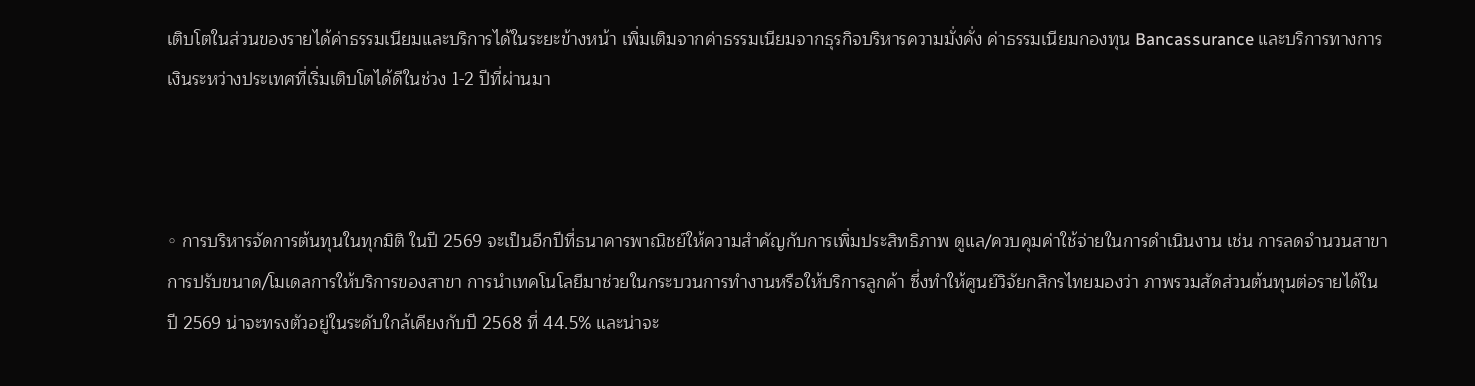เติบโตในส่วนของรายได้ค่าธรรมเนียมและบริการได้ในระยะข้างหน้า เพิ่มเติมจากค่าธรรมเนียมจากธุรกิจบริหารความมั่งคั่ง ค่าธรรมเนียมกองทุน Bancassurance และบริการทางการเงินระหว่างประเทศที่เริ่มเติบโตได้ดีในช่วง 1-2 ปีที่ผ่านมา



◦ การบริหารจัดการต้นทุนในทุกมิติ ในปี 2569 จะเป็นอีกปีที่ธนาคารพาณิชย์ให้ความสำคัญกับการเพิ่มประสิทธิภาพ ดูแล/ควบคุมค่าใช้จ่ายในการดำเนินงาน เช่น การลดจำนวนสาขา การปรับขนาด/โมเดลการให้บริการของสาขา การนำเทคโนโลยีมาช่วยในกระบวนการทำงานหรือให้บริการลูกค้า ซึ่งทำให้ศูนย์วิจัยกสิกรไทยมองว่า ภาพรวมสัดส่วนต้นทุนต่อรายได้ในปี 2569 น่าจะทรงตัวอยู่ในระดับใกล้เคียงกับปี 2568 ที่ 44.5% และน่าจะ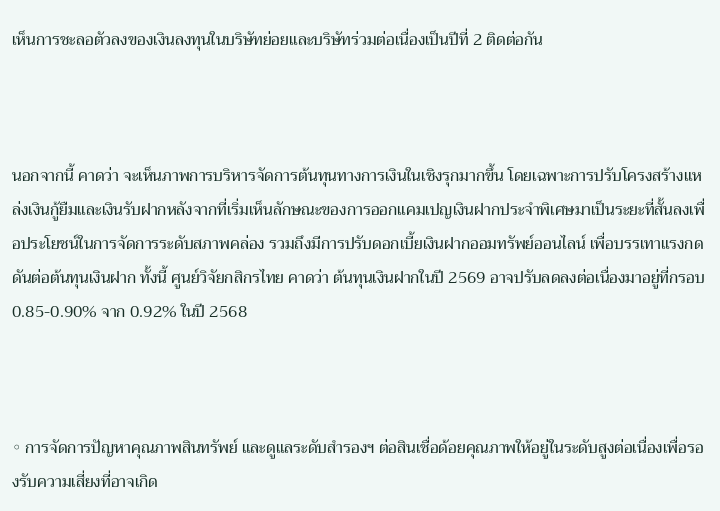เห็นการชะลอตัวลงของเงินลงทุนในบริษัทย่อยและบริษัทร่วมต่อเนื่องเป็นปีที่ 2 ติดต่อกัน



นอกจากนี้ คาดว่า จะเห็นภาพการบริหารจัดการต้นทุนทางการเงินในเชิงรุกมากขึ้น โดยเฉพาะการปรับโครงสร้างแหล่งเงินกู้ยืมและเงินรับฝากหลังจากที่เริ่มเห็นลักษณะของการออกแคมเปญเงินฝากประจำพิเศษมาเป็นระยะที่สั้นลงเพื่อประโยชน์ในการจัดการระดับสภาพคล่อง รวมถึงมีการปรับดอกเบี้ยเงินฝากออมทรัพย์ออนไลน์ เพื่อบรรเทาแรงกดดันต่อต้นทุนเงินฝาก ทั้งนี้ ศูนย์วิจัยกสิกรไทย คาดว่า ต้นทุนเงินฝากในปี 2569 อาจปรับลดลงต่อเนื่องมาอยู่ที่กรอบ 0.85-0.90% จาก 0.92% ในปี 2568



◦ การจัดการปัญหาคุณภาพสินทรัพย์ และดูแลระดับสำรองฯ ต่อสินเชื่อด้อยคุณภาพให้อยู่ในระดับสูงต่อเนื่องเพื่อรองรับความเสี่ยงที่อาจเกิด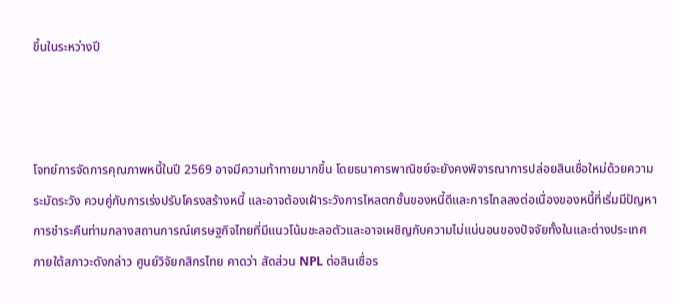ขึ้นในระหว่างปี



โจทย์การจัดการคุณภาพหนี้ในปี 2569 อาจมีความท้าทายมากขึ้น โดยธนาคารพาณิชย์จะยังคงพิจารณาการปล่อยสินเชื่อใหม่ด้วยความระมัดระวัง ควบคู่กับการเร่งปรับโครงสร้างหนี้ และอาจต้องเฝ้าระวังการไหลตกชั้นของหนี้ดีและการไถลลงต่อเนื่องของหนี้ที่เริ่มมีปัญหาการชำระคืนท่ามกลางสถานการณ์เศรษฐกิจไทยที่มีแนวโน้มชะลอตัวและอาจเผชิญกับความไม่แน่นอนของปัจจัยทั้งในและต่างประเทศ
ภายใต้สภาวะดังกล่าว ศูนย์วิจัยกสิกรไทย คาดว่า สัดส่วน NPL ต่อสินเชื่อร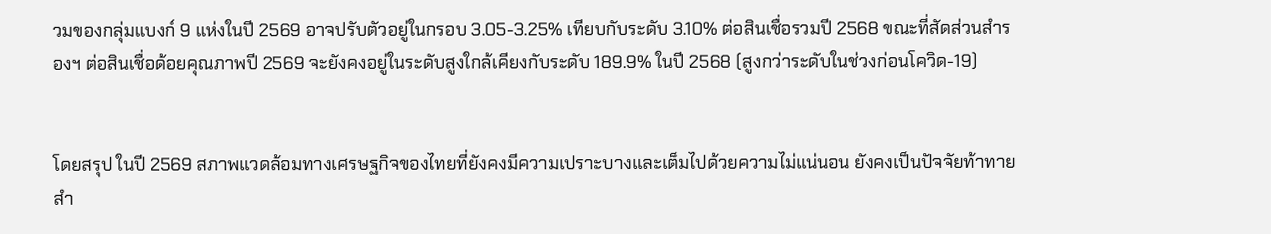วมของกลุ่มแบงก์ 9 แห่งในปี 2569 อาจปรับตัวอยู่ในกรอบ 3.05-3.25% เทียบกับระดับ 3.10% ต่อสินเชื่อรวมปี 2568 ขณะที่สัดส่วนสำรองฯ ต่อสินเชื่อด้อยคุณภาพปี 2569 จะยังคงอยู่ในระดับสูงใกล้เคียงกับระดับ 189.9% ในปี 2568 (สูงกว่าระดับในช่วงก่อนโควิด-19)


โดยสรุป ในปี 2569 สภาพแวดล้อมทางเศรษฐกิจของไทยที่ยังคงมีความเปราะบางและเต็มไปด้วยความไม่แน่นอน ยังคงเป็นปัจจัยท้าทายสำ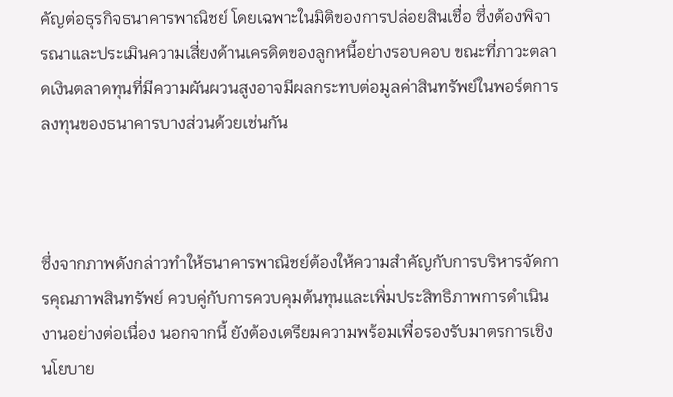คัญต่อธุรกิจธนาคารพาณิชย์ โดยเฉพาะในมิติของการปล่อยสินเชื่อ ซึ่งต้องพิจารณาและประเมินความเสี่ยงด้านเครดิตของลูกหนี้อย่างรอบคอบ ขณะที่ภาวะตลาดเงินตลาดทุนที่มีความผันผวนสูงอาจมีผลกระทบต่อมูลค่าสินทรัพย์ในพอร์ตการลงทุนของธนาคารบางส่วนด้วยเช่นกัน



ซึ่งจากภาพดังกล่าวทำให้ธนาคารพาณิชย์ต้องให้ความสำคัญกับการบริหารจัดการคุณภาพสินทรัพย์ ควบคู่กับการควบคุมต้นทุนและเพิ่มประสิทธิภาพการดำเนินงานอย่างต่อเนื่อง นอกจากนี้ ยังต้องเตรียมความพร้อมเพื่อรองรับมาตรการเชิงนโยบาย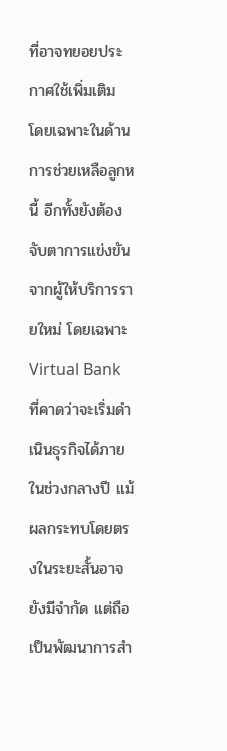ที่อาจทยอยประกาศใช้เพิ่มเติม โดยเฉพาะในด้านการช่วยเหลือลูกหนี้ อีกทั้งยังต้องจับตาการแข่งขันจากผู้ให้บริการรายใหม่ โดยเฉพาะ Virtual Bank ที่คาดว่าจะเริ่มดำเนินธุรกิจได้ภายในช่วงกลางปี แม้ผลกระทบโดยตรงในระยะสั้นอาจยังมีจำกัด แต่ถือเป็นพัฒนาการสำ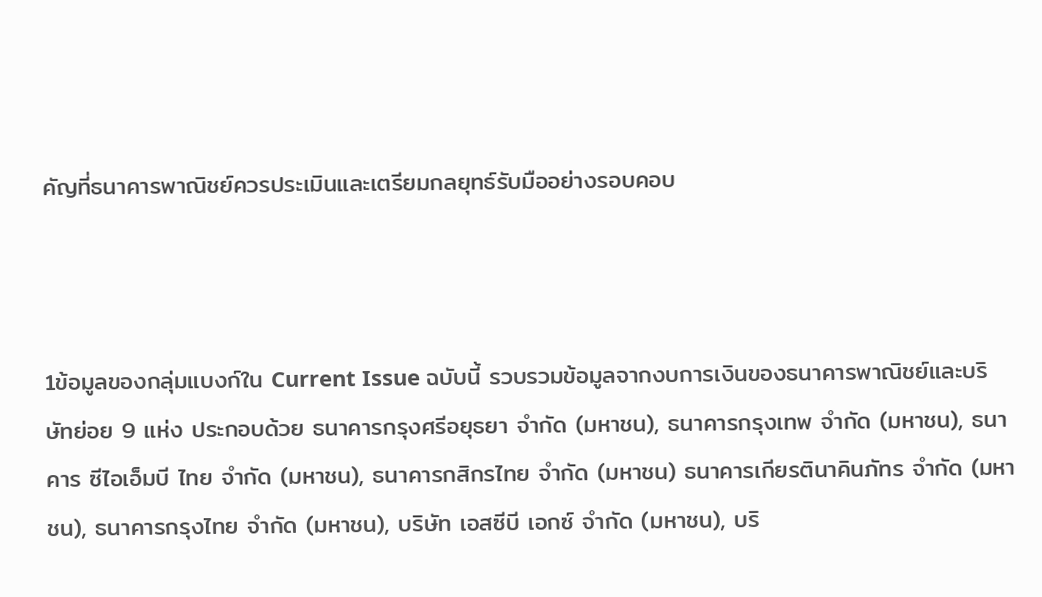คัญที่ธนาคารพาณิชย์ควรประเมินและเตรียมกลยุทธ์รับมืออย่างรอบคอบ



1ข้อมูลของกลุ่มแบงก์ใน Current Issue ฉบับนี้ รวบรวมข้อมูลจากงบการเงินของธนาคารพาณิชย์และบริษัทย่อย 9 แห่ง ประกอบด้วย ธนาคารกรุงศรีอยุธยา จำกัด (มหาชน), ธนาคารกรุงเทพ จำกัด (มหาชน), ธนาคาร ซีไอเอ็มบี ไทย จำกัด (มหาชน), ธนาคารกสิกรไทย จำกัด (มหาชน) ธนาคารเกียรตินาคินภัทร จำกัด (มหาชน), ธนาคารกรุงไทย จำกัด (มหาชน), บริษัท เอสซีบี เอกซ์ จำกัด (มหาชน), บริ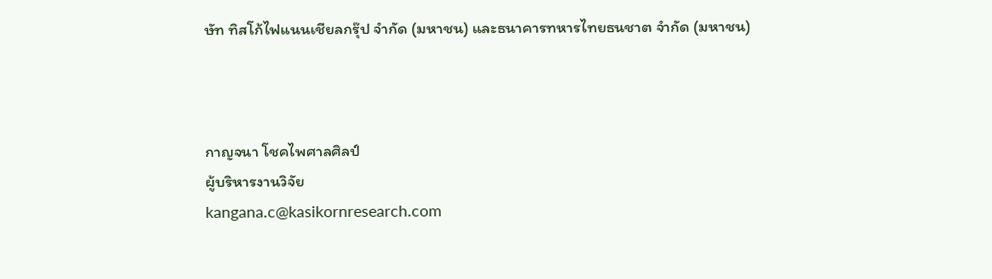ษัท ทิสโก้ไฟแนนเชียลกรุ๊ป จำกัด (มหาชน) และธนาคารทหารไทยธนชาต จำกัด (มหาชน)



กาญจนา โชคไพศาลศิลป์
ผู้บริหารงานวิจัย
kangana.c@kasikornresearch.com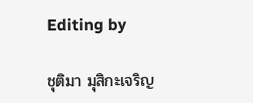Editing by

ชุติมา มุสิกะเจริญ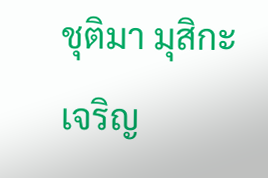ชุติมา มุสิกะเจริญ